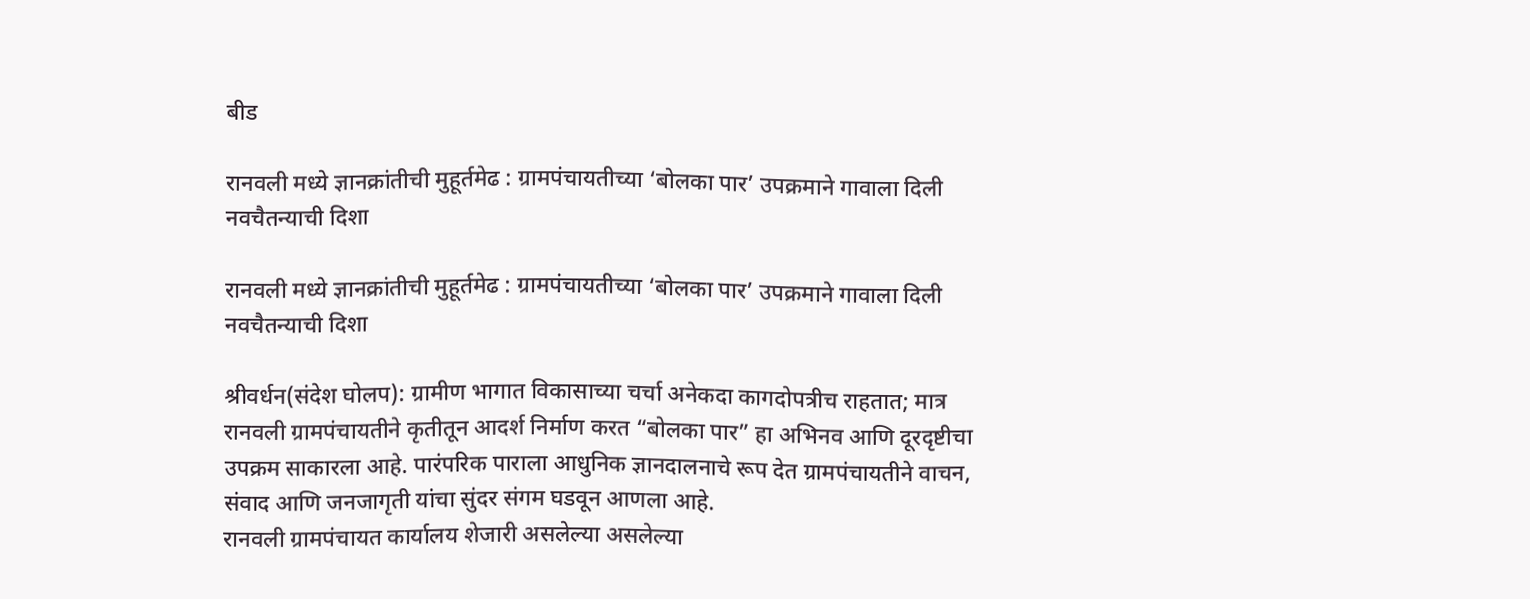बीड

रानवली मध्ये ज्ञानक्रांतीची मुहूर्तमेढ : ग्रामपंचायतीच्या ‘बोलका पार’ उपक्रमाने गावाला दिली नवचैतन्याची दिशा

रानवली मध्ये ज्ञानक्रांतीची मुहूर्तमेढ : ग्रामपंचायतीच्या ‘बोलका पार’ उपक्रमाने गावाला दिली नवचैतन्याची दिशा

श्रीवर्धन(संदेश घोलप): ग्रामीण भागात विकासाच्या चर्चा अनेकदा कागदोपत्रीच राहतात; मात्र रानवली ग्रामपंचायतीने कृतीतून आदर्श निर्माण करत “बोलका पार” हा अभिनव आणि दूरदृष्टीचा उपक्रम साकारला आहे. पारंपरिक पाराला आधुनिक ज्ञानदालनाचे रूप देत ग्रामपंचायतीने वाचन, संवाद आणि जनजागृती यांचा सुंदर संगम घडवून आणला आहे.
रानवली ग्रामपंचायत कार्यालय शेजारी असलेल्या असलेल्या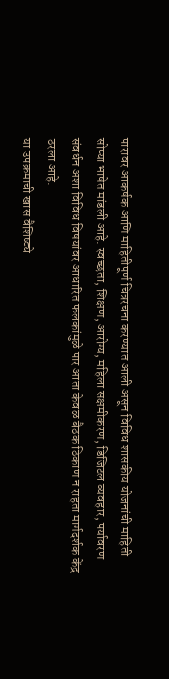पारावर आकर्षक आणि माहितीपूर्ण चित्ररचना करण्यात आली असून विविध शासकीय योजनांची माहिती सोप्या भाषेत मांडली आहे. स्वच्छता, शिक्षण, आरोग्य, महिला सक्षमीकरण, डिजिटल व्यवहार, पर्यावरण संवर्धन अशा विविध विषयांवर आधारित फलकांमुळे पार आता केवळ बैठक ठिकाण न राहता मार्गदर्शक केंद्र ठरला आहे.
या उपक्रमाची खास वैशिष्ट्ये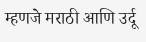म्हणजे मराठी आणि उर्दू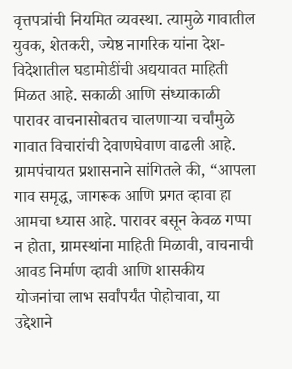वृत्तपत्रांची नियमित व्यवस्था. त्यामुळे गावातील युवक, शेतकरी, ज्येष्ठ नागरिक यांना देश-विदेशातील घडामोडींची अद्ययावत माहिती मिळत आहे. सकाळी आणि संध्याकाळी पारावर वाचनासोबतच चालणाऱ्या चर्चांमुळे गावात विचारांची देवाणघेवाण वाढली आहे.
ग्रामपंचायत प्रशासनाने सांगितले की, “आपला गाव समृद्ध, जागरूक आणि प्रगत व्हावा हा आमचा ध्यास आहे. पारावर बसून केवळ गप्पा न होता, ग्रामस्थांना माहिती मिळावी, वाचनाची आवड निर्माण व्हावी आणि शासकीय योजनांचा लाभ सर्वांपर्यंत पोहोचावा, या उद्देशाने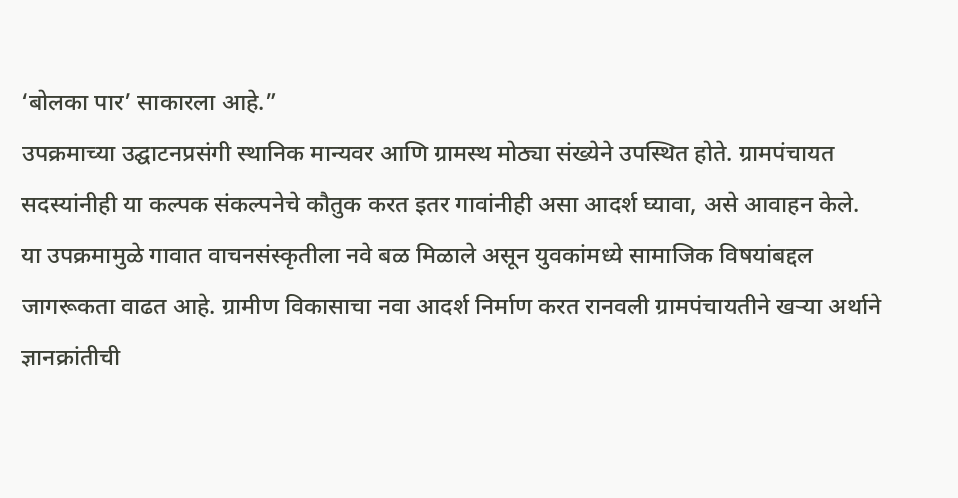‘बोलका पार’ साकारला आहे.”
उपक्रमाच्या उद्घाटनप्रसंगी स्थानिक मान्यवर आणि ग्रामस्थ मोठ्या संख्येने उपस्थित होते. ग्रामपंचायत सदस्यांनीही या कल्पक संकल्पनेचे कौतुक करत इतर गावांनीही असा आदर्श घ्यावा, असे आवाहन केले.
या उपक्रमामुळे गावात वाचनसंस्कृतीला नवे बळ मिळाले असून युवकांमध्ये सामाजिक विषयांबद्दल जागरूकता वाढत आहे. ग्रामीण विकासाचा नवा आदर्श निर्माण करत रानवली ग्रामपंचायतीने खऱ्या अर्थाने ज्ञानक्रांतीची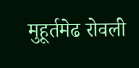मुहूर्तमेढ रोवली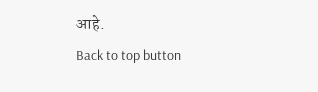आहे.
Back to top button